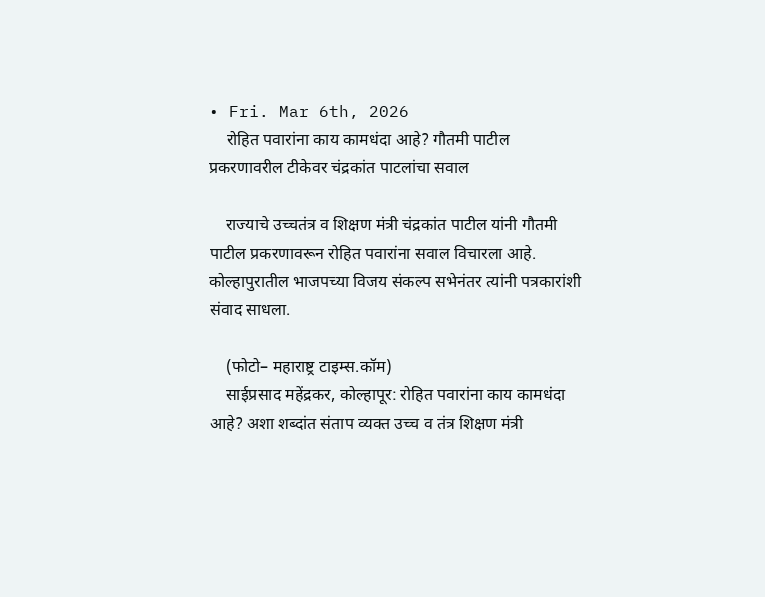• Fri. Mar 6th, 2026
    रोहित पवारांना काय कामधंदा आहे? गौतमी पाटील प्रकरणावरील टीकेवर चंद्रकांत पाटलांचा सवाल

    राज्याचे उच्चतंत्र व शिक्षण मंत्री चंद्रकांत पाटील यांनी गौतमी पाटील प्रकरणावरून रोहित पवारांना सवाल विचारला आहे. कोल्हापुरातील भाजपच्या विजय संकल्प सभेनंतर त्यांनी पत्रकारांशी संवाद साधला.

    (फोटो– महाराष्ट्र टाइम्स.कॉम)
    साईप्रसाद महेंद्रकर, कोल्हापूर: रोहित पवारांना काय कामधंदा आहे? अशा शब्दांत संताप व्यक्त उच्च व तंत्र शिक्षण मंत्री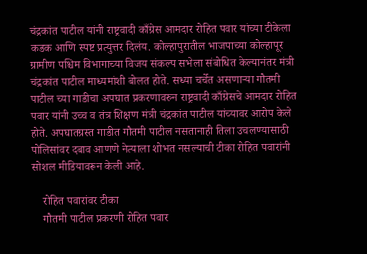चंद्रकांत पाटील यांनी राष्ट्रवादी काँग्रेस आमदार रोहित पवार यांच्या टीकेला कडक आणि स्पष्ट प्रत्युत्तर दिलंय. कोल्हापुरातील भाजपाच्या कोल्हापूर ग्रामीण पश्चिम विभागाच्या विजय संकल्प सभेला संबोधित केल्यानंतर मंत्री चंद्रकांत पाटील माध्यमांशी बोलत होते. सध्या चर्चेत असणाऱ्या गौतमी पाटील च्या गाडीचा अपघात प्रकरणावरुन राष्ट्रवादी काँग्रेसचे आमदार रोहित पवार यांनी उच्च व तंत्र शिक्षण मंत्री चंद्रकांत पाटील यांच्यावर आरोप केले होते. अपघातग्रस्त गाडीत गौतमी पाटील नसतानाही तिला उचलण्यासाठी पोलिसांवर दबाव आणणे नेत्याला शोभत नसल्याची टीका रोहित पवारांनी सोशल मीडियावरून केली आहे.

    रोहित पवारांवर टीका
    गौतमी पाटील प्रकरणी रोहित पवार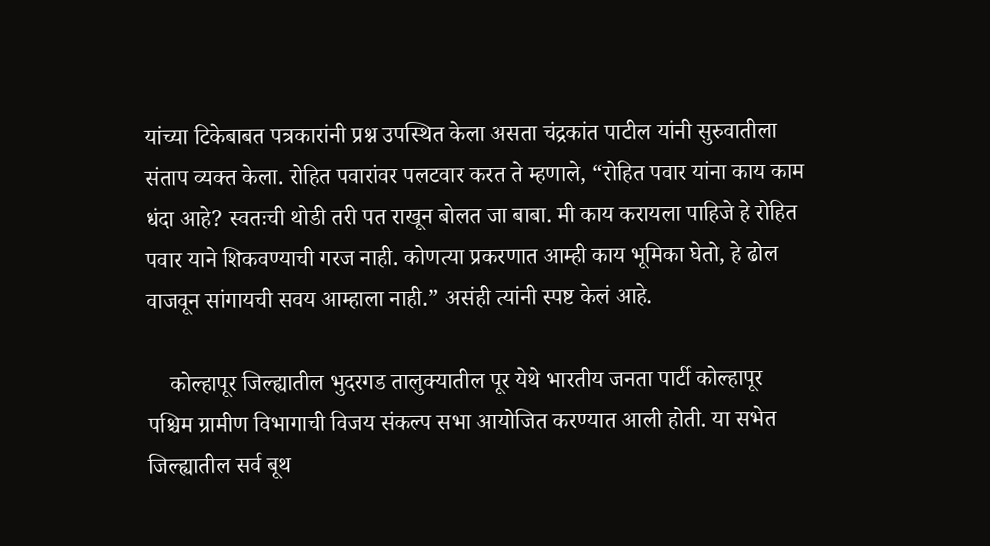यांच्या टिकेबाबत पत्रकारांनी प्रश्न उपस्थित केला असता चंद्रकांत पाटील यांनी सुरुवातीला संताप व्यक्त केला. रोहित पवारांवर पलटवार करत ते म्हणाले, “रोहित पवार यांना काय काम धंदा आहे? स्वतःची थोडी तरी पत राखून बोलत जा बाबा. मी काय करायला पाहिजे हे रोहित पवार याने शिकवण्याची गरज नाही. कोणत्या प्रकरणात आम्ही काय भूमिका घेतो, हे ढोल वाजवून सांगायची सवय आम्हाला नाही.” असंही त्यांनी स्पष्ट केलं आहे.

    कोल्हापूर जिल्ह्यातील भुदरगड तालुक्यातील पूर येथे भारतीय जनता पार्टी कोल्हापूर पश्चिम ग्रामीण विभागाची विजय संकल्प सभा आयोजित करण्यात आली होती. या सभेत जिल्ह्यातील सर्व बूथ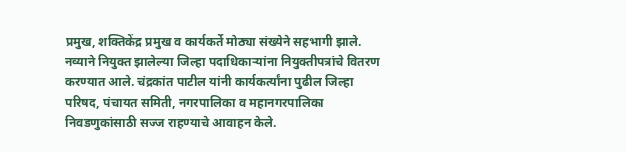प्रमुख, शक्तिकेंद्र प्रमुख व कार्यकर्ते मोठ्या संख्येने सहभागी झाले. नव्याने नियुक्त झालेल्या जिल्हा पदाधिकाऱ्यांना नियुक्तीपत्रांचे वितरण करण्यात आले. चंद्रकांत पाटील यांनी कार्यकर्त्यांना पुढील जिल्हा परिषद, पंचायत समिती, नगरपालिका व महानगरपालिका निवडणुकांसाठी सज्ज राहण्याचे आवाहन केले.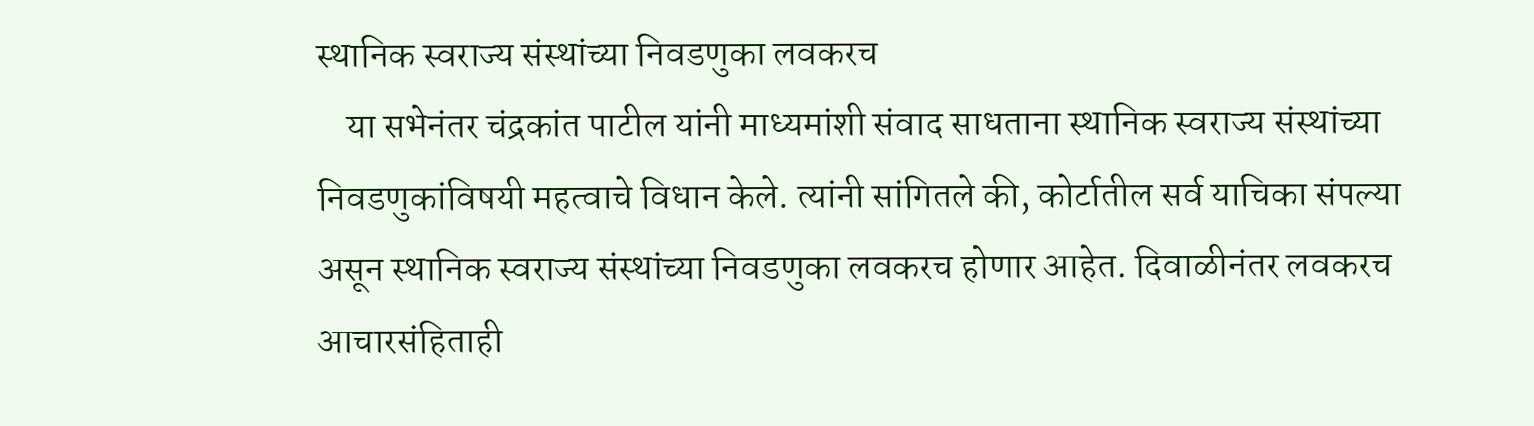स्थानिक स्वराज्य संस्थांच्या निवडणुका लवकरच
    या सभेनंतर चंद्रकांत पाटील यांनी माध्यमांशी संवाद साधताना स्थानिक स्वराज्य संस्थांच्या निवडणुकांविषयी महत्वाचे विधान केले. त्यांनी सांगितले की, कोर्टातील सर्व याचिका संपल्या असून स्थानिक स्वराज्य संस्थांच्या निवडणुका लवकरच होणार आहेत. दिवाळीनंतर लवकरच आचारसंहिताही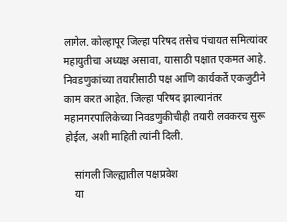लागेल. कोल्हापूर जिल्हा परिषद तसेच पंचायत समित्यांवर महायुतीचा अध्यक्ष असावा, यासाठी पक्षात एकमत आहे. निवडणुकांच्या तयारीसाठी पक्ष आणि कार्यकर्ते एकजुटीने काम करत आहेत. जिल्हा परिषद झाल्यानंतर महानगरपालिकेच्या निवडणुकीचीही तयारी लवकरच सुरू होईल, अशी माहिती त्यांनी दिली.

    सांगली जिल्ह्यातील पक्षप्रवेश
    या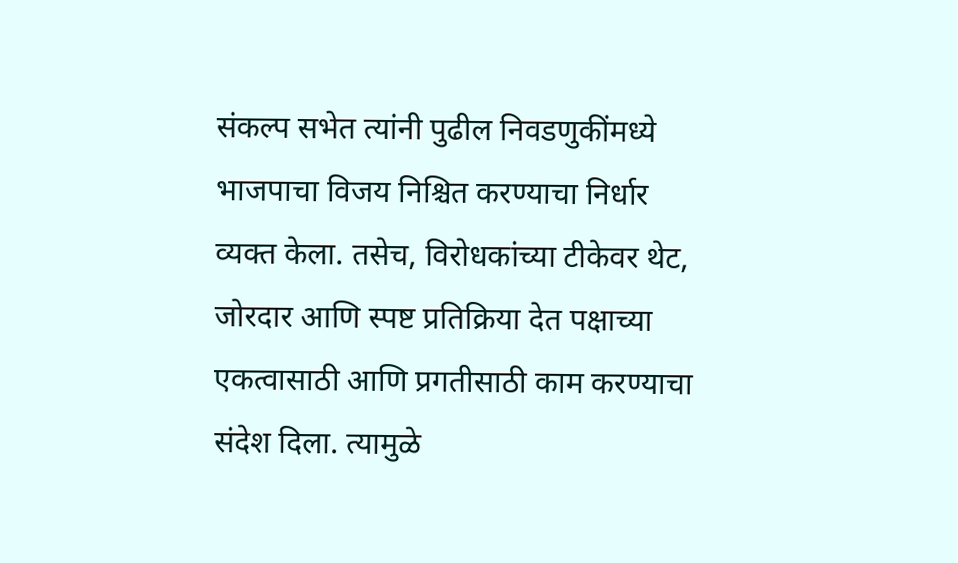संकल्प सभेत त्यांनी पुढील निवडणुकींमध्ये भाजपाचा विजय निश्चित करण्याचा निर्धार व्यक्त केला. तसेच, विरोधकांच्या टीकेवर थेट, जोरदार आणि स्पष्ट प्रतिक्रिया देत पक्षाच्या एकत्वासाठी आणि प्रगतीसाठी काम करण्याचा संदेश दिला. त्यामुळे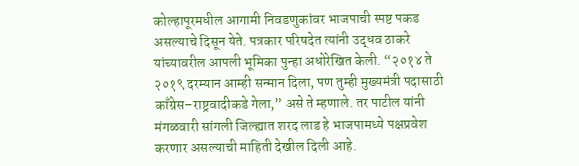कोल्हापूरमधील आगामी निवडणुकांवर भाजपाची स्पष्ट पकड असल्याचे दिसून येते. पत्रकार परिषदेत त्यांनी उद्धव ठाकरे यांच्यावरील आपली भूमिका पुन्हा अधोरेखित केली. “२०१४ ते २०१९ दरम्यान आम्ही सन्मान दिला, पण तुम्ही मुख्यमंत्री पदासाठी काँग्रेस–राष्ट्रवादीकडे गेला,” असे ते म्हणाले. तर पाटील यांनी मंगळवारी सांगली जिल्ह्यात शरद लाड हे भाजपामध्ये पक्षप्रवेश करणार असल्याची माहिती देखील दिली आहे.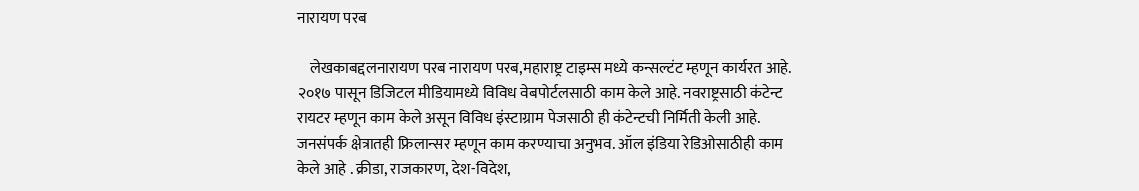नारायण परब

    लेखकाबद्दलनारायण परब नारायण परब,महाराष्ट्र टाइम्स मध्ये कन्सल्टंट म्हणून कार्यरत आहे. २०१७ पासून डिजिटल मीडियामध्ये विविध वेबपोर्टलसाठी काम केले आहे. नवराष्ट्रसाठी कंटेन्ट रायटर म्हणून काम केले असून विविध इंस्टाग्राम पेजसाठी ही कंटेन्टची निर्मिती केली आहे. जनसंपर्क क्षेत्रातही फ्रिलान्सर म्हणून काम करण्याचा अनुभव. ऑल इंडिया रेडिओसाठीही काम केले आहे . क्रीडा, राजकारण, देश-विदेश,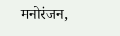मनोरंजन,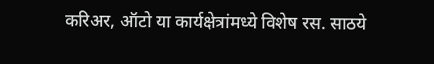करिअर, ऑटो या कार्यक्षेत्रांमध्ये विशेष रस. साठये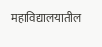महाविद्यालयातील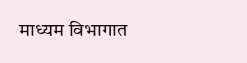माध्यम विभागात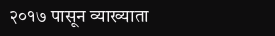२०१७ पासून व्याख्याता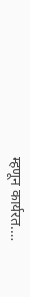म्हणून कार्यरत.…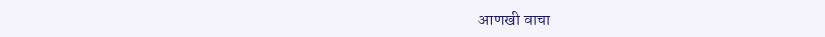आणखी वाचा